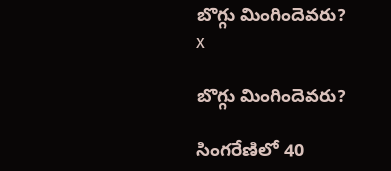బొగ్గు మింగిందెవరు?
x

బొగ్గు మింగిందెవరు?

సింగరేణిలో 40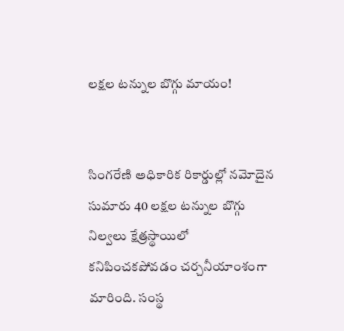లక్షల టన్నుల బొగ్గు మాయం!


సింగరేణి అధికారిక రికార్డుల్లో నమోదైన సుమారు 40 లక్షల టన్నుల బొగ్గు నిల్వలు క్షేత్రస్థాయిలో కనిపించకపోవడం చర్చనీయాంశంగా మారింది. సంస్థ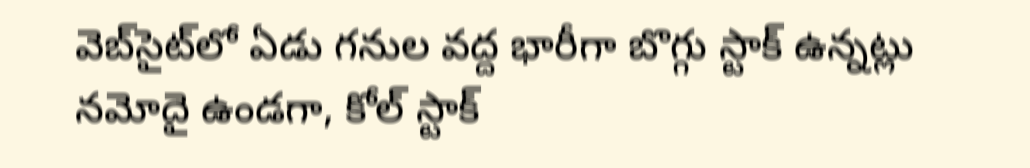వెబ్‌సైట్‌లో ఏడు గనుల వద్ద భారీగా బొగ్గు స్టాక్‌ ఉన్నట్లు నమోదై ఉండగా, కోల్‌ స్టాక్‌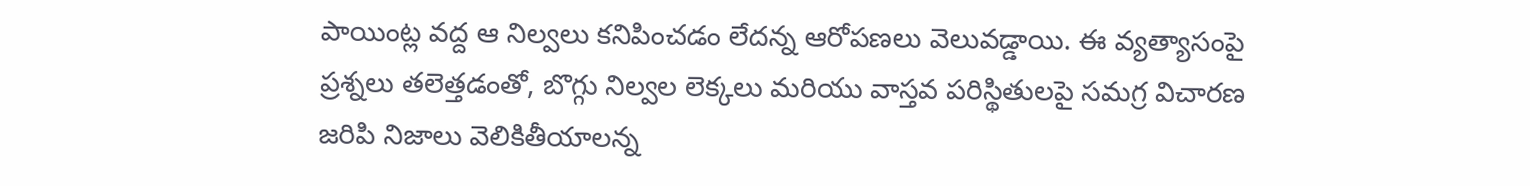పాయింట్ల వద్ద ఆ నిల్వలు కనిపించడం లేదన్న ఆరోపణలు వెలువడ్డాయి. ఈ వ్యత్యాసంపై ప్రశ్నలు తలెత్తడంతో, బొగ్గు నిల్వల లెక్కలు మరియు వాస్తవ పరిస్థితులపై సమగ్ర విచారణ జరిపి నిజాలు వెలికితీయాలన్న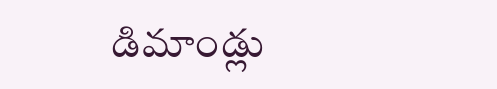డిమాండ్లు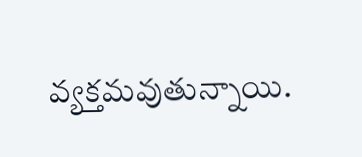వ్యక్తమవుతున్నాయి.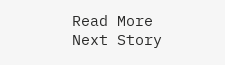Read More
Next Story